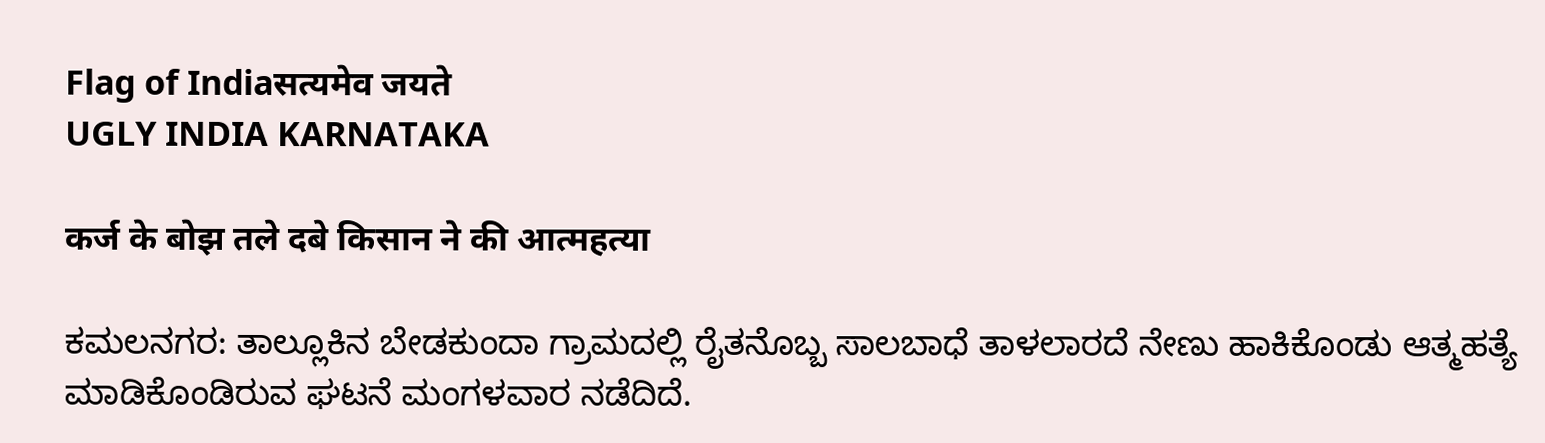Flag of Indiaसत्यमेव जयते
UGLY INDIA KARNATAKA

कर्ज के बोझ तले दबे किसान ने की आत्महत्या

ಕಮಲನಗರ: ತಾಲ್ಲೂಕಿನ ಬೇಡಕುಂದಾ ಗ್ರಾಮದಲ್ಲಿ ರೈತನೊಬ್ಬ ಸಾಲಬಾಧೆ ತಾಳಲಾರದೆ ನೇಣು ಹಾಕಿಕೊಂಡು ಆತ್ಮಹತ್ಯೆ ಮಾಡಿಕೊಂಡಿರುವ ಘಟನೆ ಮಂಗಳವಾರ ನಡೆದಿದೆ.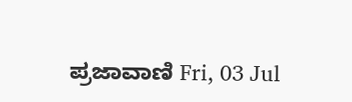ಪ್ರಜಾವಾಣಿ Fri, 03 Jul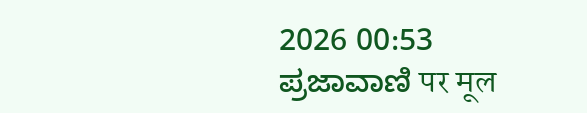2026 00:53
ಪ್ರಜಾವಾಣಿ पर मूल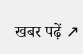खबर पढ़ें ↗